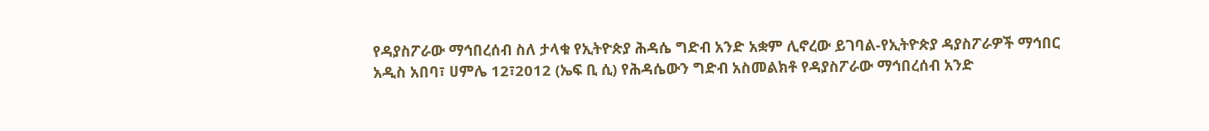የዳያስፖራው ማኅበረሰብ ስለ ታላቁ የኢትዮጵያ ሕዳሴ ግድብ አንድ አቋም ሊኖረው ይገባል-የኢትዮጵያ ዳያስፖራዎች ማኅበር
አዲስ አበባ፣ ሀምሌ 12፣2012 (ኤፍ ቢ ሲ) የሕዳሴውን ግድብ አስመልክቶ የዳያስፖራው ማኅበረሰብ አንድ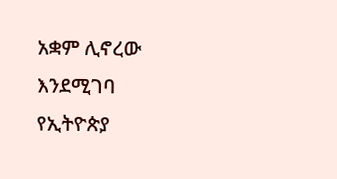አቋም ሊኖረው እንደሚገባ የኢትዮጵያ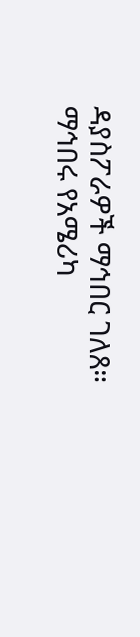ዳያስፖራዎች ማኅበር ገለጸ።
ማኅበሩ የአሜሪካ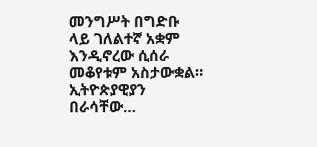መንግሥት በግድቡ ላይ ገለልተኛ አቋም እንዲኖረው ሲሰራ መቆየቱም አስታውቋል።
ኢትዮጵያዊያን በራሳቸው…